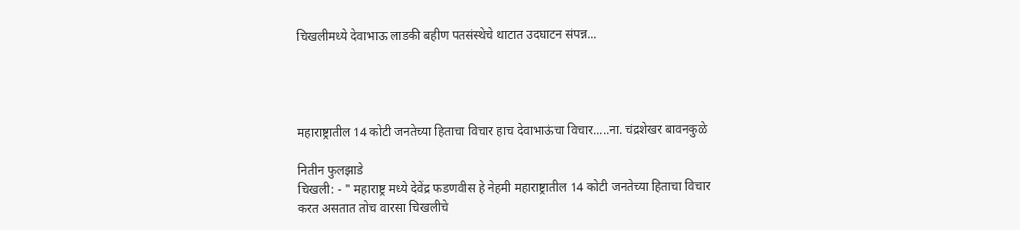चिखलीमध्ये देवाभाऊ लाडकी बहीण पतसंस्थेचे थाटात उदघाटन संपन्न...




महाराष्ट्रातील 14 कोटी जनतेच्या हिताचा विचार हाच देवाभाऊंचा विचार.....ना. चंद्रशेखर बावनकुळे

नितीन फुलझाडे
चिखली: - " महाराष्ट्र मध्ये देवेंद्र फडणवीस हे नेहमी महाराष्ट्रातील 14 कोटी जनतेच्या हिताचा विचार करत असतात तोच वारसा चिखलीचे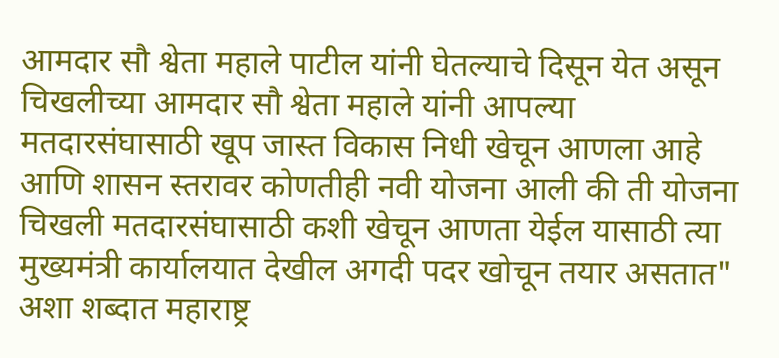आमदार सौ श्वेता महाले पाटील यांनी घेतल्याचे दिसून येत असून चिखलीच्या आमदार सौ श्वेता महाले यांनी आपल्या मतदारसंघासाठी खूप जास्त विकास निधी खेचून आणला आहे आणि शासन स्तरावर कोणतीही नवी योजना आली की ती योजना चिखली मतदारसंघासाठी कशी खेचून आणता येईल यासाठी त्या मुख्यमंत्री कार्यालयात देखील अगदी पदर खोचून तयार असतात" अशा शब्दात महाराष्ट्र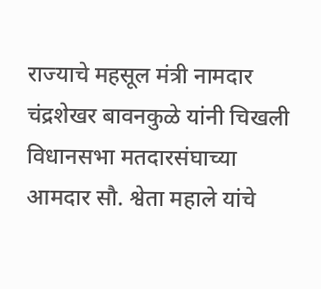राज्याचे महसूल मंत्री नामदार चंद्रशेखर बावनकुळे यांनी चिखली विधानसभा मतदारसंघाच्या आमदार सौ. श्वेता महाले यांचे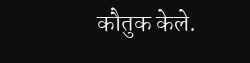कौतुक केले.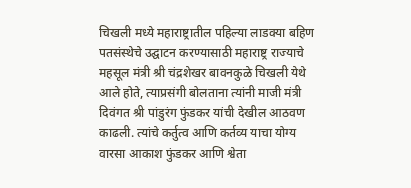चिखली मध्ये महाराष्ट्रातील पहिल्या लाडक्या बहिण पतसंस्थेचे उद्घाटन करण्यासाठी महाराष्ट्र राज्याचे महसूल मंत्री श्री चंद्रशेखर बावनकुळे चिखली येथे आले होते, त्याप्रसंगी बोलताना त्यांनी माजी मंत्री दिवंगत श्री पांडुरंग फुंडकर यांची देखील आठवण काढली. त्यांचे कर्तुत्व आणि कर्तव्य याचा योग्य वारसा आकाश फुंडकर आणि श्वेता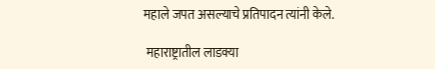महाले जपत असल्याचे प्रतिपादन त्यांनी केले.

 महाराष्ट्रातील लाडक्या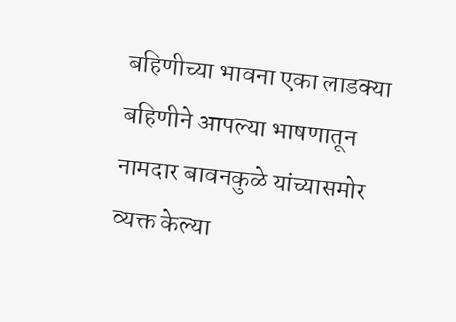बहिणीच्या भावना एका लाडक्या बहिणीने आपल्या भाषणातून नामदार बावनकुळे यांच्यासमोर व्यक्त केल्या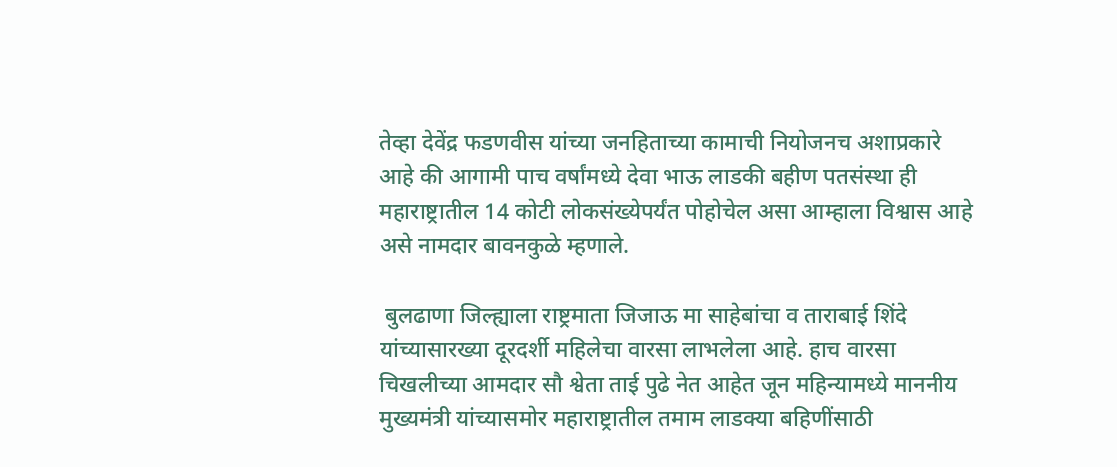तेव्हा देवेंद्र फडणवीस यांच्या जनहिताच्या कामाची नियोजनच अशाप्रकारे आहे की आगामी पाच वर्षांमध्ये देवा भाऊ लाडकी बहीण पतसंस्था ही महाराष्ट्रातील 14 कोटी लोकसंख्येपर्यंत पोहोचेल असा आम्हाला विश्वास आहे असे नामदार बावनकुळे म्हणाले.

 बुलढाणा जिल्ह्याला राष्ट्रमाता जिजाऊ मा साहेबांचा व ताराबाई शिंदे यांच्यासारख्या दूरदर्शी महिलेचा वारसा लाभलेला आहे. हाच वारसा चिखलीच्या आमदार सौ श्वेता ताई पुढे नेत आहेत जून महिन्यामध्ये माननीय मुख्यमंत्री यांच्यासमोर महाराष्ट्रातील तमाम लाडक्या बहिणींसाठी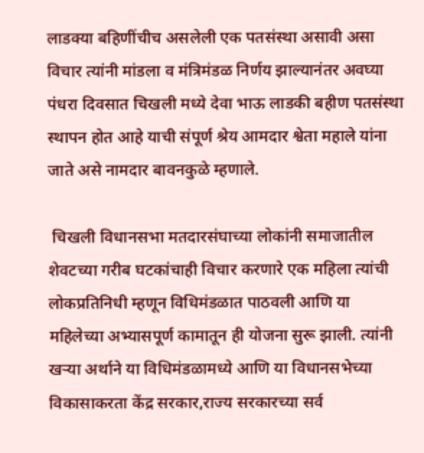लाडक्या बहिणींचीच असलेली एक पतसंस्था असावी असा विचार त्यांनी मांडला व मंत्रिमंडळ निर्णय झाल्यानंतर अवघ्या पंधरा दिवसात चिखली मध्ये देवा भाऊ लाडकी बहीण पतसंस्था स्थापन होत आहे याची संपूर्ण श्रेय आमदार श्वेता महाले यांना जाते असे नामदार बावनकुळे म्हणाले.

 चिखली विधानसभा मतदारसंघाच्या लोकांनी समाजातील शेवटच्या गरीब घटकांचाही विचार करणारे एक महिला त्यांची लोकप्रतिनिधी म्हणून विधिमंडळात पाठवली आणि या महिलेच्या अभ्यासपूर्ण कामातून ही योजना सुरू झाली. त्यांनी खऱ्या अर्थाने या विधिमंडळामध्ये आणि या विधानसभेच्या विकासाकरता केंद्र सरकार,राज्य सरकारच्या सर्व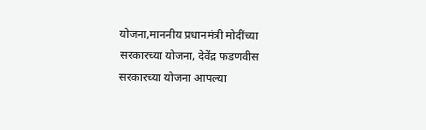योजना,माननीय प्रधानमंत्री मोदींच्या सरकारच्या योजना, देवेंद्र फडणवीस सरकारच्या योजना आपल्या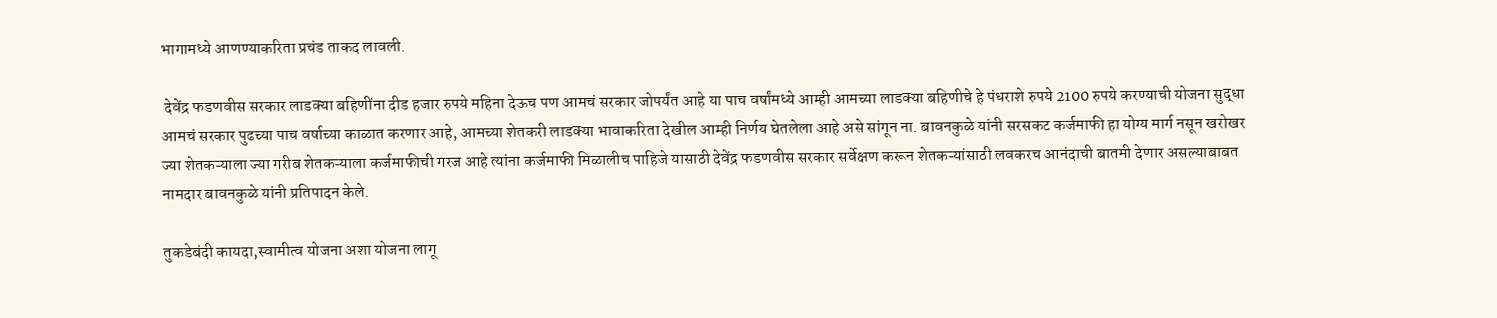भागामध्ये आणण्याकरिता प्रचंड ताकद लावली.

 देवेंद्र फडणवीस सरकार लाडक्या बहिणींना दीड हजार रुपये महिना देऊच पण आमचं सरकार जोपर्यंत आहे या पाच वर्षांमध्ये आम्ही आमच्या लाडक्या बहिणीचे हे पंधराशे रुपये 2100 रुपये करण्याची योजना सुद्धा आमचं सरकार पुढच्या पाच वर्षाच्या काळात करणार आहे, आमच्या शेतकरी लाडक्या भावाकरिता देखील आम्ही निर्णय घेतलेला आहे असे सांगून ना. बावनकुळे यांनी सरसकट कर्जमाफी हा योग्य मार्ग नसून खरोखर ज्या शेतकऱ्याला ज्या गरीब शेतकऱ्याला कर्जमाफीची गरज आहे त्यांना कर्जमाफी मिळालीच पाहिजे यासाठी देवेंद्र फडणवीस सरकार सर्वेक्षण करून शेतकऱ्यांसाठी लवकरच आनंदाची बातमी देणार असल्याबाबत नामदार बावनकुळे यांनी प्रतिपादन केले.

तुकडेबंदी कायदा,स्वामीत्व योजना अशा योजना लागू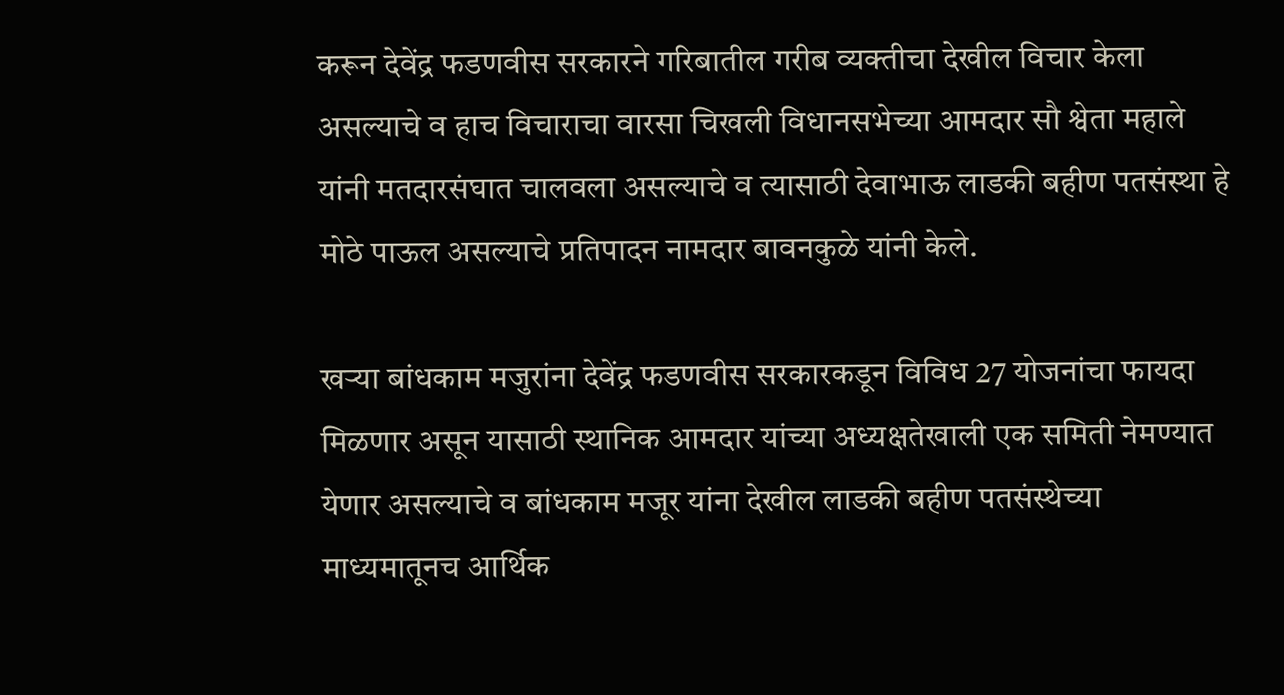करून देवेंद्र फडणवीस सरकारने गरिबातील गरीब व्यक्तीचा देखील विचार केला असल्याचे व हाच विचाराचा वारसा चिखली विधानसभेच्या आमदार सौ श्वेता महाले यांनी मतदारसंघात चालवला असल्याचे व त्यासाठी देवाभाऊ लाडकी बहीण पतसंस्था हे मोठे पाऊल असल्याचे प्रतिपादन नामदार बावनकुळे यांनी केले.

खऱ्या बांधकाम मजुरांना देवेंद्र फडणवीस सरकारकडून विविध 27 योजनांचा फायदा मिळणार असून यासाठी स्थानिक आमदार यांच्या अध्यक्षतेखाली एक समिती नेमण्यात येणार असल्याचे व बांधकाम मजूर यांना देखील लाडकी बहीण पतसंस्थेच्या माध्यमातूनच आर्थिक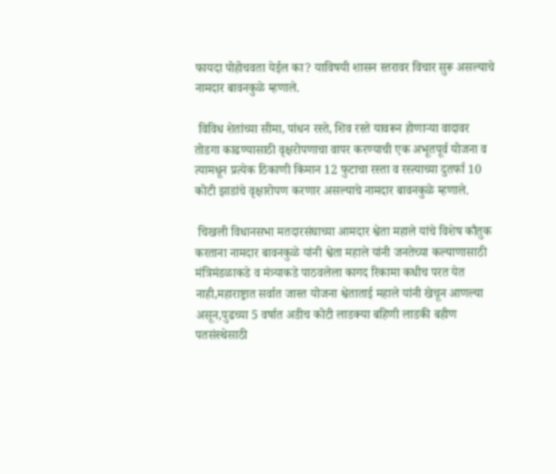फायदा पोहोचवता येईल का? याविषयी शासन स्तरावर विचार सुरू असल्याचे नामदार बावनकुळे म्हणाले.

 विविध शेतांच्या सीमा, पांधन रस्ते, शिव रस्ते यावरून होणाऱ्या वादावर तोडगा काढण्यासाठी वृक्षरोपणाचा वापर करण्याची एक अभूतपूर्व योजना व त्यामधून प्रत्येक ठिकाणी किमान 12 फुटाचा रस्ता व रस्त्याच्या दुतर्फा 10 कोटी झाडांचे वृक्षारोपण करणार असल्याचे नामदार बावनकुळे म्हणाले.

 चिखली विधानसभा मतदारसंघाच्या आमदार श्वेता महाले यांचे विशेष कौतुक करताना नामदार बावनकुळे यांनी श्वेता महाले यांनी जनतेच्या कल्याणासाठी मंत्रिमंडळाकडे व मंत्र्याकडे पाठवलेला कागद रिकामा कधीच परत येत नाही,महाराष्ट्रात सर्वात जास्त योजना श्वेताताई महाले यांनी खेचून आणल्या असून,पुढच्या 5 वर्षात अडीच कोटी लाडक्या बहिणी लाडकी बहीण पतसंस्थेसाठी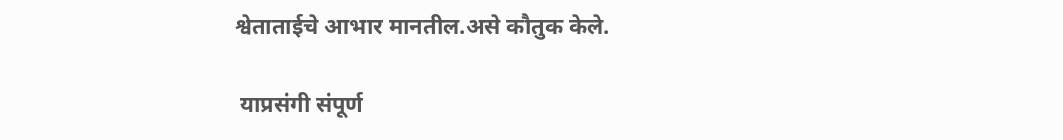श्वेताताईचे आभार मानतील.असे कौतुक केले.

 याप्रसंगी संपूर्ण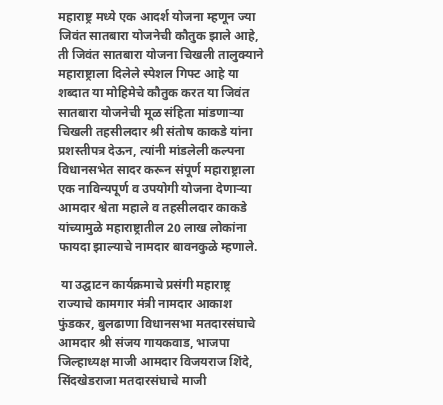महाराष्ट्र मध्ये एक आदर्श योजना म्हणून ज्या जिवंत सातबारा योजनेची कौतुक झाले आहे, ती जिवंत सातबारा योजना चिखली तालुक्याने महाराष्ट्राला दिलेले स्पेशल गिफ्ट आहे या शब्दात या मोहिमेचे कौतुक करत या जिवंत सातबारा योजनेची मूळ संहिता मांडणाऱ्या चिखली तहसीलदार श्री संतोष काकडे यांना प्रशस्तीपत्र देऊन, त्यांनी मांडलेली कल्पना विधानसभेत सादर करून संपूर्ण महाराष्ट्राला एक नाविन्यपूर्ण व उपयोगी योजना देणाऱ्या आमदार श्वेता महाले व तहसीलदार काकडे यांच्यामुळे महाराष्ट्रातील 20 लाख लोकांना फायदा झाल्याचे नामदार बावनकुळे म्हणाले.

 या उद्घाटन कार्यक्रमाचे प्रसंगी महाराष्ट्र राज्याचे कामगार मंत्री नामदार आकाश फुंडकर, बुलढाणा विधानसभा मतदारसंघाचे आमदार श्री संजय गायकवाड, भाजपा जिल्हाध्यक्ष माजी आमदार विजयराज शिंदे, सिंदखेडराजा मतदारसंघाचे माजी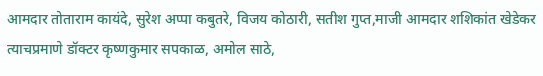आमदार तोताराम कायंदे, सुरेश अप्पा कबुतरे, विजय कोठारी, सतीश गुप्त,माजी आमदार शशिकांत खेडेकर त्याचप्रमाणे डॉक्टर कृष्णकुमार सपकाळ, अमोल साठे,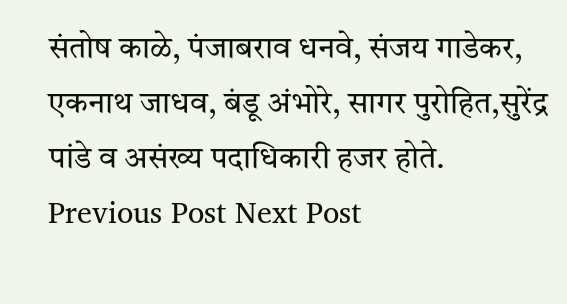संतोष काळे, पंजाबराव धनवे, संजय गाडेकर, एकनाथ जाधव, बंडू अंभोरे, सागर पुरोहित,सुरेंद्र पांडे व असंख्य पदाधिकारी हजर होते.
Previous Post Next Post